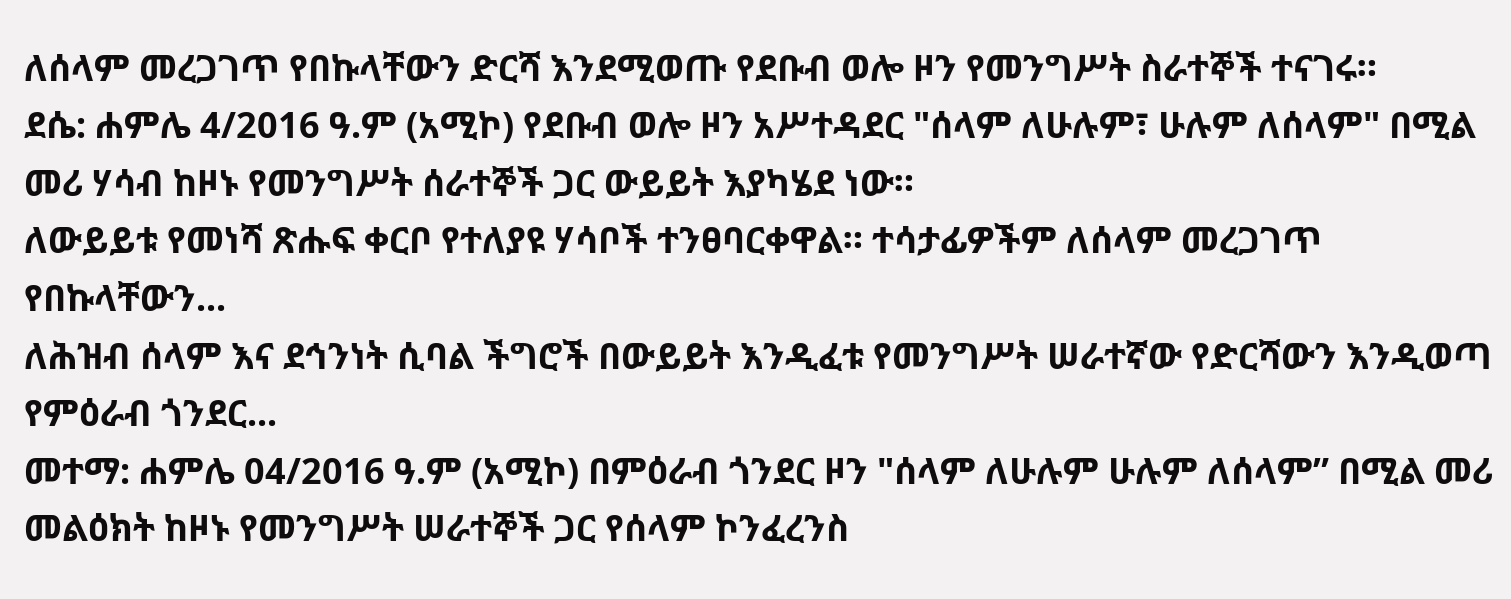ለሰላም መረጋገጥ የበኩላቸውን ድርሻ እንደሚወጡ የደቡብ ወሎ ዞን የመንግሥት ስራተኞች ተናገሩ።
ደሴ: ሐምሌ 4/2016 ዓ.ም (አሚኮ) የደቡብ ወሎ ዞን አሥተዳደር "ሰላም ለሁሉም፣ ሁሉም ለሰላም" በሚል መሪ ሃሳብ ከዞኑ የመንግሥት ሰራተኞች ጋር ውይይት እያካሄደ ነው።
ለውይይቱ የመነሻ ጽሑፍ ቀርቦ የተለያዩ ሃሳቦች ተንፀባርቀዋል። ተሳታፊዎችም ለሰላም መረጋገጥ የበኩላቸውን...
ለሕዝብ ሰላም እና ደኅንነት ሲባል ችግሮች በውይይት እንዲፈቱ የመንግሥት ሠራተኛው የድርሻውን እንዲወጣ የምዕራብ ጎንደር...
መተማ: ሐምሌ 04/2016 ዓ.ም (አሚኮ) በምዕራብ ጎንደር ዞን "ሰላም ለሁሉም ሁሉም ለሰላም” በሚል መሪ መልዕክት ከዞኑ የመንግሥት ሠራተኞች ጋር የሰላም ኮንፈረንስ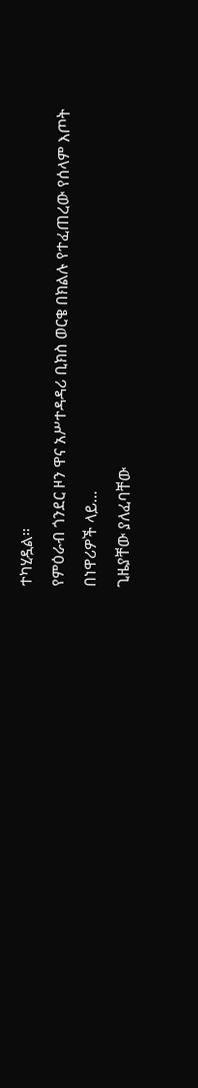ተካሂዷል።
የምዕራብ ጎንደር ዞን ዋና አሥተዳዳሪ ቢክስ ወርቄ በክልሉ የተፈጠረው የሰላም እጦት በነዋሪዎች ላይ...
ጊዜያቸው ያለፈባቸው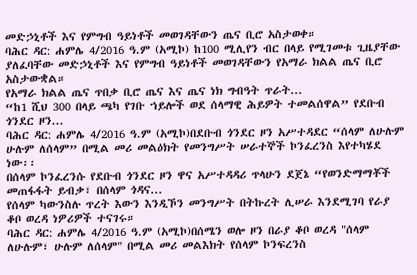መድኃኒቶች እና የምግብ ዓይነቶች መወገዳቸውን ጤና ቢሮ አስታወቀ።
ባሕር ዳር: ሐምሌ 4/2016 ዓ.ም (አሚኮ) ከ100 ሚሊየን ብር በላይ የሚገመቱ ጊዜያቸው ያለፈባቸው መድኃኒቶች እና የምግብ ዓይነቶች መወገዳቸውን የአማራ ክልል ጤና ቢሮ አስታውቋል።
የአማራ ክልል ጤና ጥበቃ ቢሮ ጤና እና ጤና ነክ ግብዓት ጥራት...
“ከ1 ሺህ 300 በላይ ጫካ የገቡ ኀይሎች ወደ ሰላማዊ ሕይዎት ተመልሰዋል” የደቡብ ጎንደር ዞን...
ባሕር ዳር: ሐምሌ 4/2016 ዓ.ም (አሚኮ)በደቡብ ጎንደር ዞን አሥተዳደር “ሰላም ለሁሉም ሁሉም ለሰላም” በሚል መሪ መልዕክት የመንግሥት ሠራተኞች ኮንፈረንስ እየተካሄደ ነው፡፡
በሰላም ኮንፈረንሱ የደቡብ ጎንደር ዞን ዋና አሥተዳዳሪ ጥላሁን ደጀኔ “የወንድማማቾች መጠፋፋት ይብቃ፣ በሰላም ጎዳና...
የሰላም ካውንስሉ ጥረት እውን እንዲኾን መንግሥት በትኩረት ሊሠራ እንደሚገባ የራያ ቆቦ ወረዳ ነዎሪዎች ተናገሩ።
ባሕር ዳር: ሐምሌ 4/2016 ዓ.ም (አሚኮ)በሰሜን ወሎ ዞን በራያ ቆቦ ወረዳ "ሰላም ለሁሉም፣ ሁሉም ለሰላም" በሚል መሪ መልእክት የሰላም ኮንፍረንስ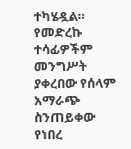ተካሄዷል።
የመድረኩ ተሳፊዎችም መንግሥት ያቀረበው የሰላም አማራጭ ስንጠይቀው የነበረ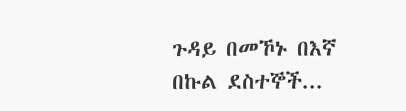ጉዳይ በመኾኑ በእኛ በኩል ደስተኞች...